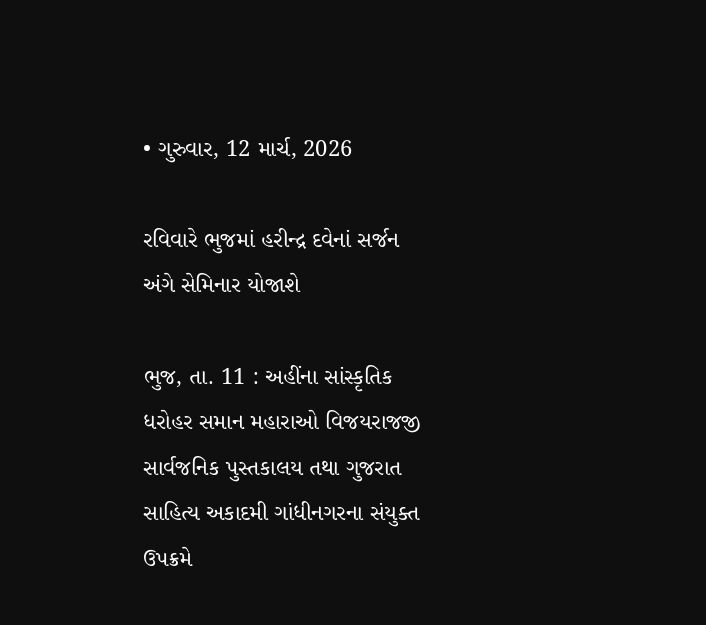• ગુરુવાર, 12 માર્ચ, 2026

રવિવારે ભુજમાં હરીન્દ્ર દવેનાં સર્જન અંગે સેમિનાર યોજાશે

ભુજ, તા. 11 : અહીંના સાંસ્કૃતિક ધરોહર સમાન મહારાઓ વિજયરાજજી સાર્વજનિક પુસ્તકાલય તથા ગુજરાત સાહિત્ય અકાદમી ગાંધીનગરના સંયુક્ત ઉપક્રમે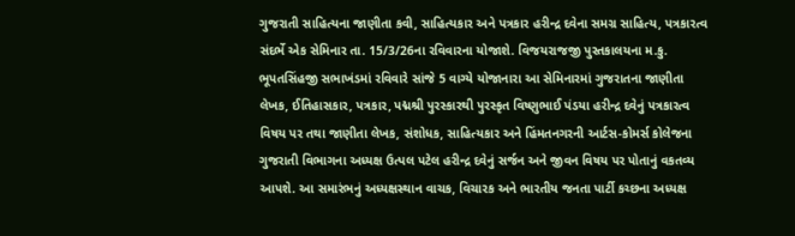ગુજરાતી સાહિત્યના જાણીતા કવી, સાહિત્યકાર અને પત્રકાર હરીન્દ્ર દવેના સમગ્ર સાહિત્ય, પત્રકારત્વ સંદર્ભે એક સેમિનાર તા. 15/3/26ના રવિવારના યોજાશે. વિજયરાજજી પુસ્તકાલયના મ.કુ. ભૂપતસિંહજી સભાખંડમાં રવિવારે સાંજે 5 વાગ્યે યોજાનારા આ સેમિનારમાં ગુજરાતના જાણીતા લેખક, ઈતિહાસકાર, પત્રકાર, પદ્મશ્રી પુરસ્કારથી પુરસ્કૃત વિષ્ણુભાઈ પંડયા હરીન્દ્ર દવેનું પત્રકારત્વ વિષય પર તથા જાણીતા લેખક, સંશોધક, સાહિત્યકાર અને હિંમતનગરની આર્ટસ-કોમર્સ કોલેજના ગુજરાતી વિભાગના અધ્યક્ષ ઉત્પલ પટેલ હરીન્દ્ર દવેનું સર્જન અને જીવન વિષય પર પોતાનું વકતવ્ય આપશે. આ સમારંભનું અધ્યક્ષસ્થાન વાચક, વિચારક અને ભારતીય જનતા પાર્ટી કચ્છના અધ્યક્ષ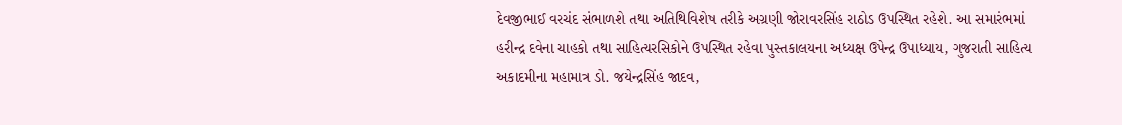દેવજીભાઈ વરચંદ સંભાળશે તથા અતિથિવિશેષ તરીકે અગ્રણી જોરાવરસિંહ રાઠોડ ઉપસ્થિત રહેશે. આ સમારંભમાં હરીન્દ્ર દવેના ચાહકો તથા સાહિત્યરસિકોને ઉપસ્થિત રહેવા પુસ્તકાલયના અધ્યક્ષ ઉપેન્દ્ર ઉપાધ્યાય, ગુજરાતી સાહિત્ય અકાદમીના મહામાત્ર ડો. જયેન્દ્રસિંહ જાદવ,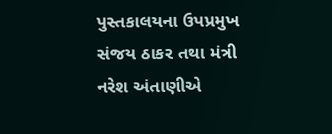પુસ્તકાલયના ઉપપ્રમુખ સંજય ઠાકર તથા મંત્રી નરેશ અંતાણીએ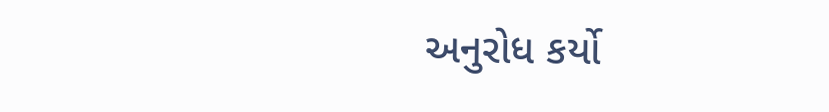અનુરોધ કર્યો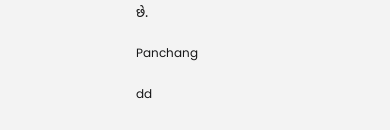છે.

Panchang

dd